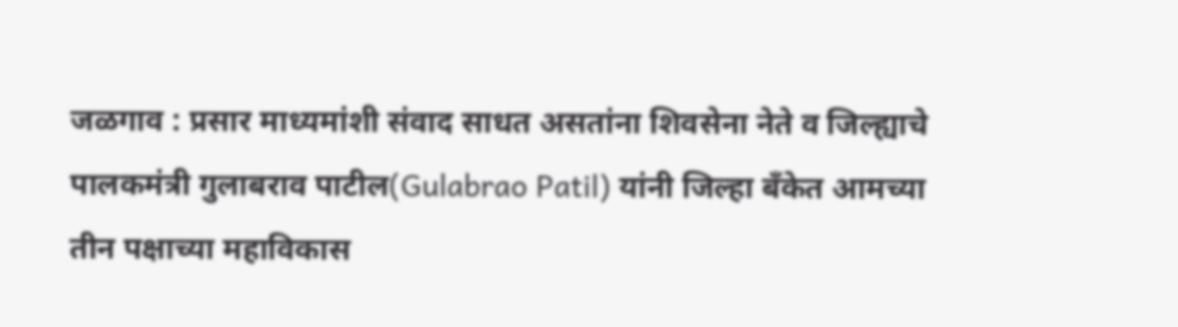जळगाव : प्रसार माध्यमांशी संवाद साधत असतांना शिवसेना नेते व जिल्ह्याचे पालकमंत्री गुलाबराव पाटील(Gulabrao Patil) यांनी जिल्हा बँकेत आमच्या तीन पक्षाच्या महाविकास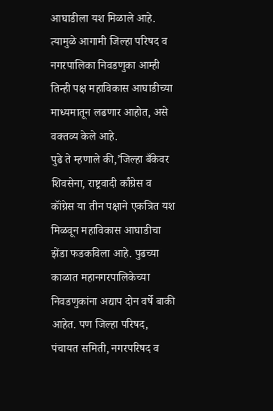आघाडीला यश मिळाले आहे. त्यामुळे आगामी जिल्हा परिषद व नगरपालिका निवडणुका आम्ही तिन्ही पक्ष महाविकास आघाडीच्या माध्यमातून लढणार आहोत, असे वक्तव्य केले आहे.
पुढे ते म्हणाले की,’जिल्हा बँकेवर शिवसेना, राष्ट्रवादी र्कांग्रेस व कॉंग्रेस या तीन पक्षाने एकत्रित यश मिळवून महाविकास आघाडीचा झेंडा फडकविला आहे. पुढच्या काळात महानगरपालिकेच्या निवडणुकांना अद्याप दोन वर्षे बाकी आहेत. पण जिल्हा परिषद, पंचायत समिती, नगरपरिषद व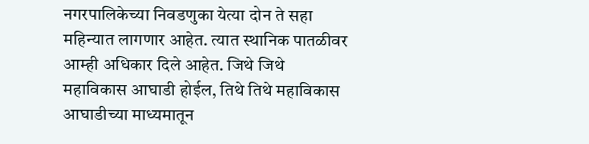नगरपालिकेच्या निवडणुका येत्या दोन ते सहा महिन्यात लागणार आहेत. त्यात स्थानिक पातळीवर आम्ही अधिकार दिले आहेत. जिथे जिथे महाविकास आघाडी होईल, तिथे तिथे महाविकास आघाडीच्या माध्यमातून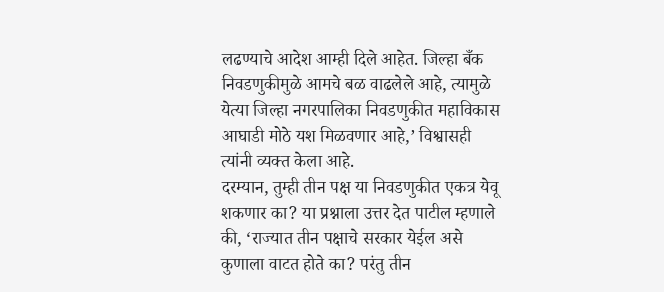लढण्याचे आदेश आम्ही दिले आहेत. जिल्हा बँक निवडणुकीमुळे आमचे बळ वाढलेले आहे, त्यामुळे येत्या जिल्हा नगरपालिका निवडणुकीत महाविकास आघाडी मोठे यश मिळवणार आहे,’ विश्वासही त्यांनी व्यक्त केला आहे.
दरम्यान, तुम्ही तीन पक्ष या निवडणुकीत एकत्र येवू शकणार का? या प्रश्नाला उत्तर देत पाटील म्हणाले की, ‘राज्यात तीन पक्षाचे सरकार येईल असे कुणाला वाटत होते का? परंतु तीन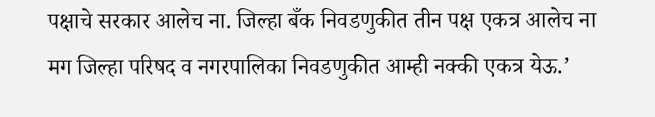पक्षाचे सरकार आलेच ना. जिल्हा बँक निवडणुकीत तीन पक्ष एकत्र आलेच ना मग जिल्हा परिषद व नगरपालिका निवडणुकीत आम्ही नक्की एकत्र येऊ.’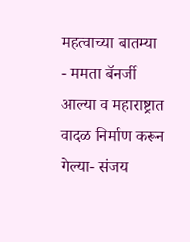महत्वाच्या बातम्या
- ममता बॅनर्जी आल्या व महाराष्ट्रात वादळ निर्माण करून गेल्या- संजय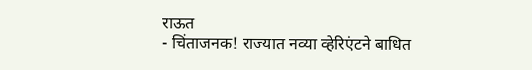राऊत
- चिंताजनक! राज्यात नव्या व्हेरिएंटने बाधित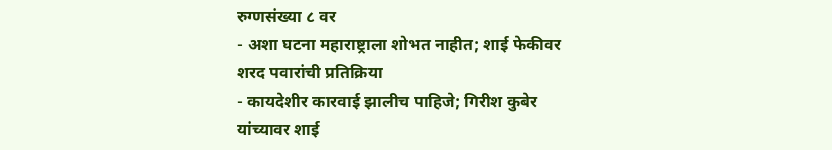रुग्णसंख्या ८ वर
- अशा घटना महाराष्ट्राला शोभत नाहीत; शाई फेकीवर शरद पवारांची प्रतिक्रिया
- कायदेशीर कारवाई झालीच पाहिजे; गिरीश कुबेर यांच्यावर शाई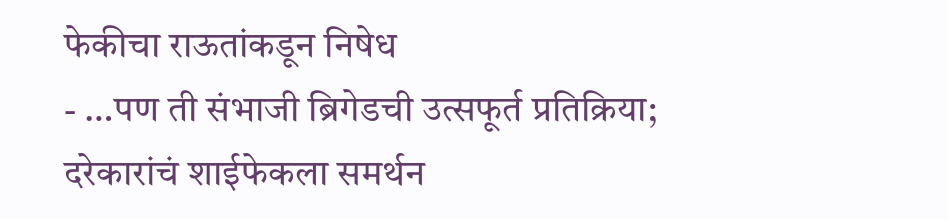फेकीचा राऊतांकडून निषेध
- …पण ती संभाजी ब्रिगेडची उत्सफूर्त प्रतिक्रिया; दरेकारांचं शाईफेकला समर्थन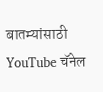बातम्यांसाठी YouTube चॅनेल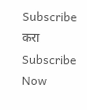Subscribe करा
Subscribe Now